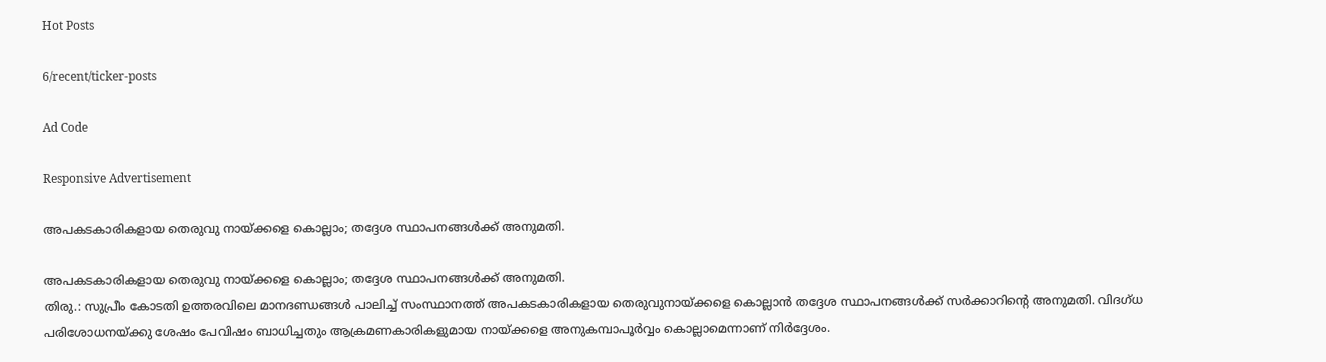Hot Posts

6/recent/ticker-posts

Ad Code

Responsive Advertisement

അപകടകാരികളായ തെരുവു നായ്ക്കളെ കൊല്ലാം; തദ്ദേശ സ്ഥാപനങ്ങൾക്ക് അനുമതി.

അപകടകാരികളായ തെരുവു നായ്ക്കളെ കൊല്ലാം; തദ്ദേശ സ്ഥാപനങ്ങൾക്ക് അനുമതി.
തിരു.: സുപ്രീം കോടതി ഉത്തരവിലെ മാനദണ്ഡങ്ങൾ പാലിച്ച് സംസ്ഥാനത്ത് അപകടകാരികളായ തെരുവുനായ്ക്കളെ കൊല്ലാൻ തദ്ദേശ സ്ഥാപനങ്ങൾക്ക് സർക്കാറിൻ്റെ അനുമതി. വിദഗ്ധ പരിശോധനയ്ക്കു ശേഷം പേവിഷം ബാധിച്ചതും ആക്രമണകാരികളുമായ നായ്ക്കളെ അനുകമ്പാപൂർവ്വം കൊല്ലാമെന്നാണ് നിർദ്ദേശം.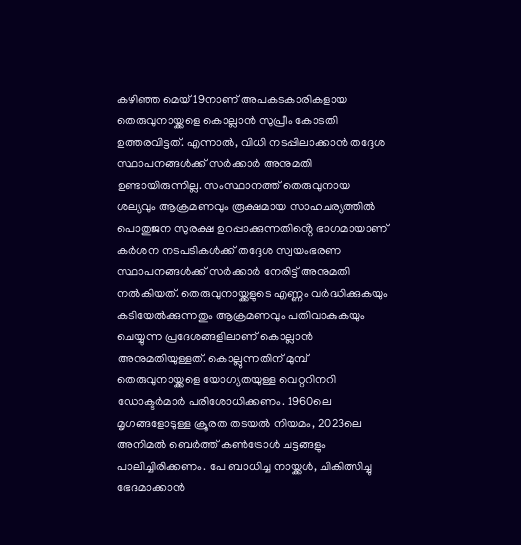കഴിഞ്ഞ മെയ് 19നാണ് അപകടകാരികളായ തെരുവുനായ്ക്കളെ കൊല്ലാൻ സുപ്രീം കോടതി ഉത്തരവിട്ടത്. എന്നാൽ, വിധി നടപ്പിലാക്കാൻ തദ്ദേശ സ്ഥാപനങ്ങൾക്ക് സർക്കാർ അനുമതി ഉണ്ടായിരുന്നില്ല. സംസ്ഥാനത്ത് തെരുവുനായ ശല്യവും ആക്രമണവും രൂക്ഷമായ സാഹചര്യത്തിൽ പൊതുജന സുരക്ഷ ഉറപ്പാക്കുന്നതിൻ്റെ ഭാഗമായാണ് കർശന നടപടികൾക്ക് തദ്ദേശ സ്വയംഭരണ സ്ഥാപനങ്ങൾക്ക് സർക്കാർ നേരിട്ട് അനുമതി നൽകിയത്. തെരുവുനായ്ക്കളുടെ എണ്ണം വർദ്ധിക്കുകയും കടിയേൽക്കുന്നതും ആക്രമണവും പതിവാകുകയും ചെയ്യുന്ന പ്രദേശങ്ങളിലാണ് കൊല്ലാൻ അനുമതിയുള്ളത്. കൊല്ലുന്നതിന് മുമ്പ് തെരുവുനായ്ക്കളെ യോഗ്യതയുള്ള വെറ്ററിനറി ഡോക്ടർമാർ പരിശോധിക്കണം. 1960ലെ മൃഗങ്ങളോടുള്ള ക്രൂരത തടയൽ നിയമം, 2023ലെ അനിമൽ ബെർത്ത് കൺട്രോൾ ചട്ടങ്ങളും പാലിച്ചിരിക്കണം. പേ ബാധിച്ച നായ്ക്കൾ, ചികിത്സിച്ചു ഭേദമാക്കാൻ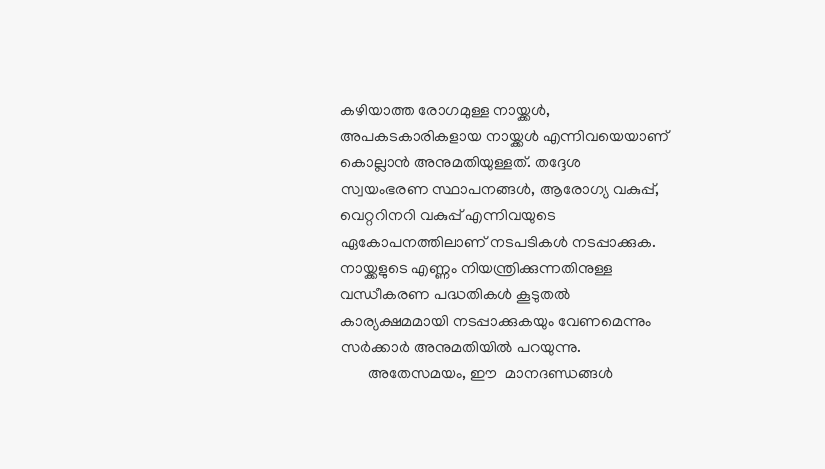കഴിയാത്ത രോഗമുള്ള നായ്ക്കൾ, അപകടകാരികളായ നായ്ക്കൾ എന്നിവയെയാണ് കൊല്ലാൻ അനുമതിയുള്ളത്. തദ്ദേശ സ്വയംഭരണ സ്ഥാപനങ്ങൾ, ആരോഗ്യ വകുപ്പ്, വെറ്ററിനറി വകുപ്പ് എന്നിവയുടെ ഏകോപനത്തിലാണ് നടപടികൾ നടപ്പാക്കുക. നായ്ക്കളുടെ എണ്ണം നിയന്ത്രിക്കുന്നതിനുള്ള വന്ധീകരണ പദ്ധതികൾ കൂടുതൽ കാര്യക്ഷമമായി നടപ്പാക്കുകയും വേണമെന്നും സർക്കാർ അനുമതിയിൽ പറയുന്നു.
       അതേസമയം, ഈ  മാനദണ്ഡങ്ങൾ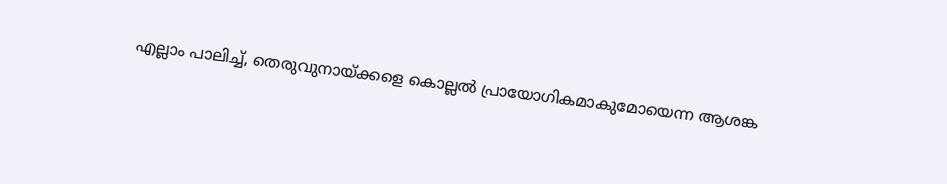എല്ലാം പാലിച്ച്, തെരുവുനായ്ക്കളെ കൊല്ലൽ പ്രായോഗികമാകുമോയെന്ന ആശങ്ക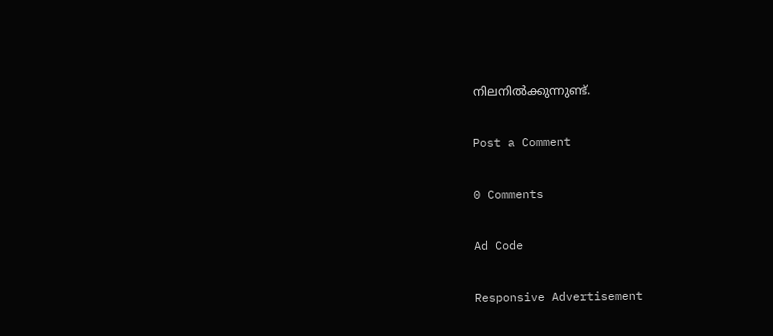നിലനിൽക്കുന്നുണ്ട്.

Post a Comment

0 Comments

Ad Code

Responsive Advertisement